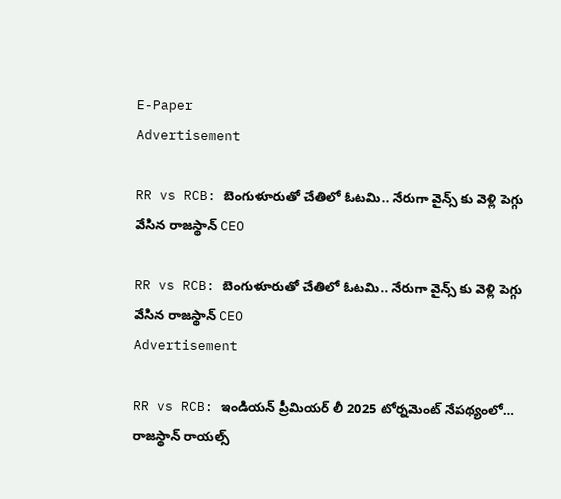E-Paper
Advertisement

RR vs RCB: బెంగుళూరుతో చేతిలో ఓటమి.. నేరుగా వైన్స్ కు వెళ్లి పెగ్గు వేసిన రాజస్థాన్ CEO

RR vs RCB: బెంగుళూరుతో చేతిలో ఓటమి.. నేరుగా వైన్స్ కు వెళ్లి పెగ్గు వేసిన రాజస్థాన్ CEO
Advertisement

RR vs RCB: ఇండియన్ ప్రీమియర్ లీ 2025 టోర్నమెంట్ నేపథ్యంలో… రాజస్థాన్ రాయల్స్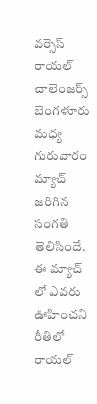వర్సెస్ రాయల్ చాలెంజర్స్ బెంగళూరు మధ్య గురువారం మ్యాచ్ జరిగిన సంగతి తెలిసిందే. ఈ మ్యాచ్ లో ఎవరు ఊహించని రీతిలో రాయల్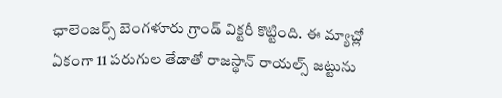ఛాలెంజర్స్ బెంగళూరు గ్రాండ్ విక్టరీ కొట్టింది. ఈ మ్యాచ్లో ఏకంగా 11 పరుగుల తేడాతో రాజస్థాన్ రాయల్స్ జట్టును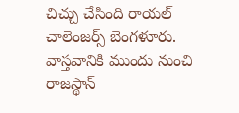చిచ్చు చేసింది రాయల్ చాలెంజర్స్ బెంగళూరు. వాస్తవానికి ముందు నుంచి రాజస్థాన్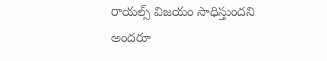రాయల్స్ విజయం సాధిస్తుందని అందరూ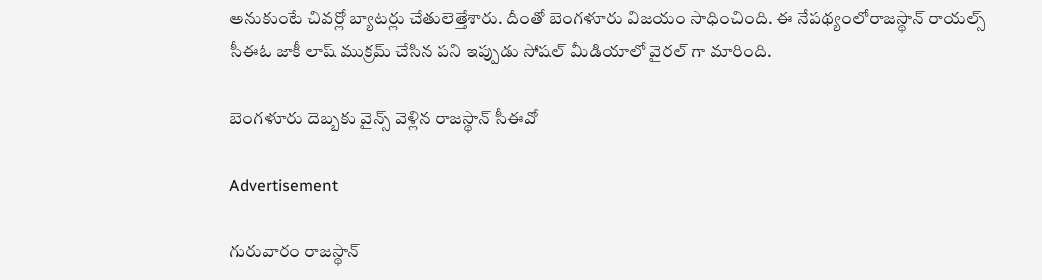అనుకుంటే చివర్లో బ్యాటర్లు చేతులెత్తేశారు. దీంతో బెంగళూరు విజయం సాధించింది. ఈ నేపథ్యంలోరాజస్థాన్ రాయల్స్ సీఈఓ జాకీ లాష్ ముక్రమ్ చేసిన పని ఇప్పుడు సోషల్ మీడియాలో వైరల్ గా మారింది.

బెంగళూరు దెబ్బకు వైన్స్ వెళ్లిన రాజస్థాన్ సీఈవో

Advertisement

గురువారం రాజస్థాన్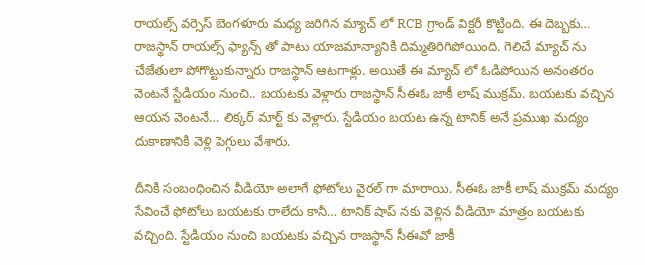రాయల్స్ వర్సెస్ బెంగళూరు మధ్య జరిగిన మ్యాచ్ లో RCB గ్రాండ్ విక్టరీ కొట్టింది. ఈ దెబ్బకు… రాజస్థాన్ రాయల్స్ ఫ్యాన్స్ తో పాటు యాజమాన్యానికి దిమ్మతిరిగిపోయింది. గెలిచే మ్యాచ్ ను చేజేతులా పోగొట్టుకున్నారు రాజస్థాన్ ఆటగాళ్లు. అయితే ఈ మ్యాచ్ లో ఓడిపోయిన అనంతరం వెంటనే స్టేడియం నుంచి.. బయటకు వెళ్లారు రాజస్థాన్ సీఈఓ జాకీ లాష్ ముక్రమ్. బయటకు వచ్చిన ఆయన వెంటనే… లిక్కర్ మార్ట్ కు వెళ్లారు. స్టేడియం బయట ఉన్న టానిక్ అనే ప్రముఖ మద్యం దుకాణానికి వెళ్లి పెగ్గులు వేశారు.

దీనికి సంబంధించిన వీడియో అలాగే ఫోటోలు వైరల్ గా మారాయి. సీఈఓ జాకీ లాష్ ముక్రమ్ మద్యం సేవించే ఫోటోలు బయటకు రాలేదు కానీ… టానిక్ షాప్ నకు వెళ్లిన వీడియో మాత్రం బయటకు వచ్చింది. స్టేడియం నుంచి బయటకు వచ్చిన రాజస్థాన్ సీఈవో జాకీ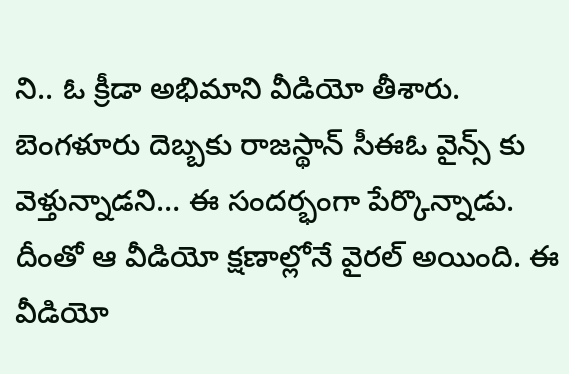ని.. ఓ క్రీడా అభిమాని వీడియో తీశారు. బెంగళూరు దెబ్బకు రాజస్థాన్ సీఈఓ వైన్స్ కు వెళ్తున్నాడని… ఈ సందర్భంగా పేర్కొన్నాడు. దీంతో ఆ వీడియో క్షణాల్లోనే వైరల్ అయింది. ఈ వీడియో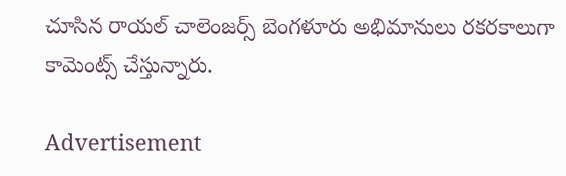చూసిన రాయల్ చాలెంజర్స్ బెంగళూరు అభిమానులు రకరకాలుగా కామెంట్స్ చేస్తున్నారు.

Advertisement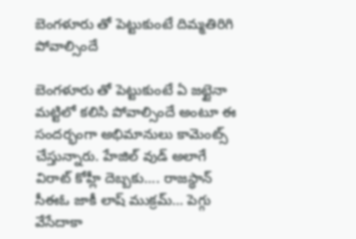బెంగళూరు తో పెట్టుకుంటే దిమ్మతిరిగి పోవాల్సిందే

బెంగళూరు తో పెట్టుకుంటే ఏ జట్టైనా మట్టిలో కలిసి పోవాల్సిందే అంటూ ఈ సందర్భంగా అభిమానులు కామెంట్స్ చేస్తున్నారు. హేజిల్ వుడ్ అలాగే విరాట్ కోహ్లీ దెబ్బకు…. రాజస్థాన్ సీఈఓ జాకీ లాష్ ముక్రమ్… పెగ్గు వేసేదాకా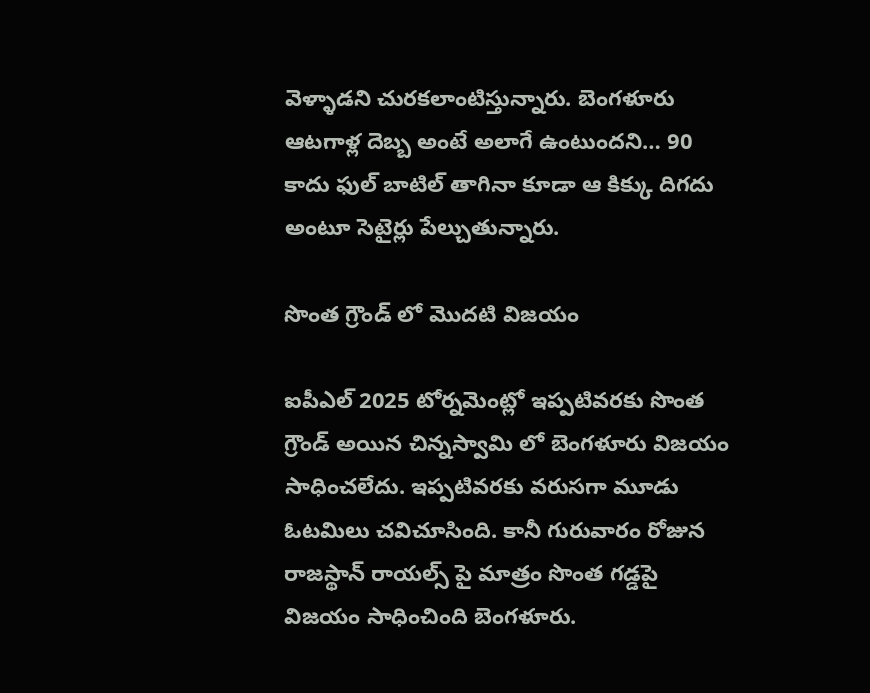వెళ్ళాడని చురకలాంటిస్తున్నారు. బెంగళూరు ఆటగాళ్ల దెబ్బ అంటే అలాగే ఉంటుందని… 90 కాదు ఫుల్ బాటిల్ తాగినా కూడా ఆ కిక్కు దిగదు అంటూ సెటైర్లు పేల్చుతున్నారు.

సొంత గ్రౌండ్ లో మొదటి విజయం

ఐపీఎల్ 2025 టోర్నమెంట్లో ఇప్పటివరకు సొంత గ్రౌండ్ అయిన చిన్నస్వామి లో బెంగళూరు విజయం సాధించలేదు. ఇప్పటివరకు వరుసగా మూడు ఓటమిలు చవిచూసింది. కానీ గురువారం రోజున రాజస్థాన్ రాయల్స్ పై మాత్రం సొంత గడ్డపై విజయం సాధించింది బెంగళూరు.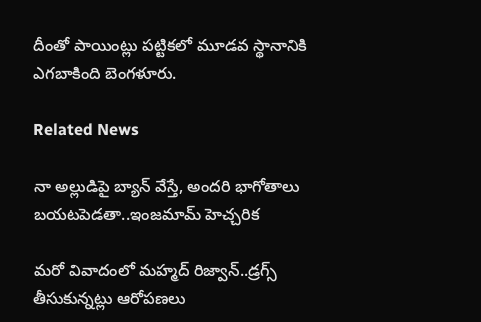దీంతో పాయింట్లు పట్టికలో మూడవ స్థానానికి ఎగబాకింది బెంగళూరు.

Related News

నా అల్లుడిపై బ్యాన్ వేస్తే, అంద‌రి భాగోతాలు బ‌య‌ట‌పెడ‌తా..ఇంజ‌మామ్ హెచ్చ‌రిక‌

మ‌రో వివాదంలో మ‌హ్మ‌ద్ రిజ్వాన్..డ్ర‌గ్స్ తీసుకున్న‌ట్లు ఆరోప‌ణ‌లు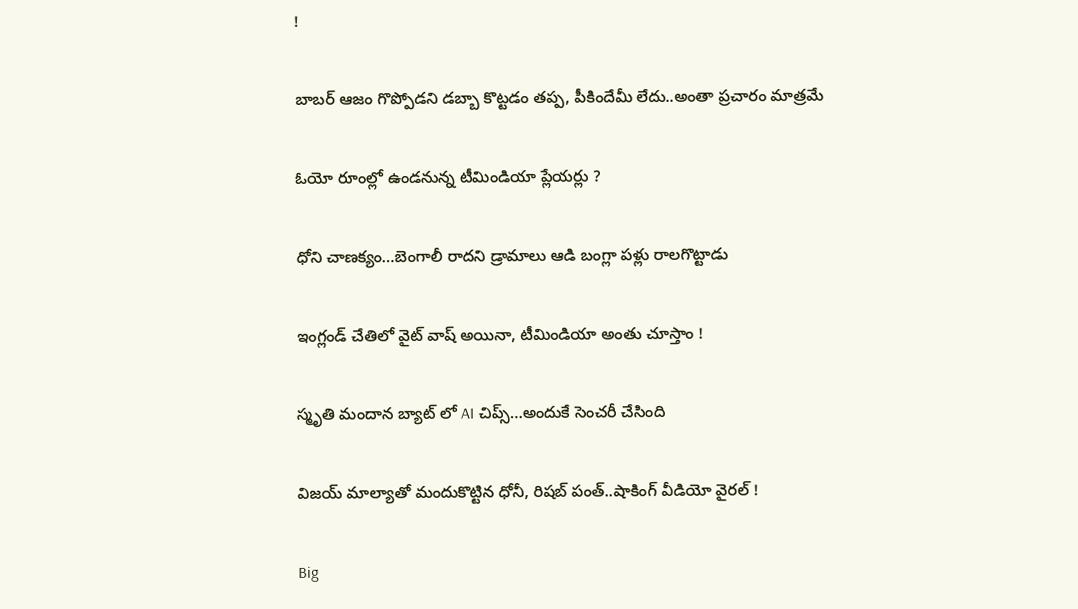!

బాబ‌ర్ ఆజం గొప్పోడని డ‌బ్బా కొట్ట‌డం త‌ప్ప‌, పీకిందేమీ లేదు..అంతా ప్ర‌చారం మాత్ర‌మే

ఓయో రూంల్లో ఉండ‌నున్న టీమిండియా ప్లేయ‌ర్లు ?

ధోని చాణ‌క్యం…బెంగాలీ రాద‌ని డ్రామాలు ఆడి బంగ్లా ప‌ళ్లు రాలగొట్టాడు

ఇంగ్లండ్ చేతిలో వైట్ వాష్ అయినా, టీమిండియా అంతు చూస్తాం !

స్మృతి మందాన‌ బ్యాట్ లో AI చిప్స్…అందుకే సెంచ‌రీ చేసింది

విజయ్ మాల్యాతో మందుకొట్టిన ధోనీ, రిషబ్ పంత్..షాకింగ్ వీడియో వైర‌ల్ !

Big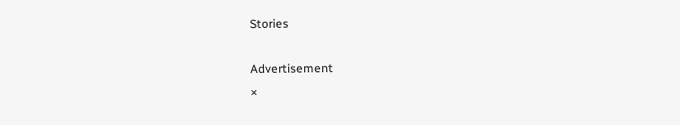Stories

Advertisement
×